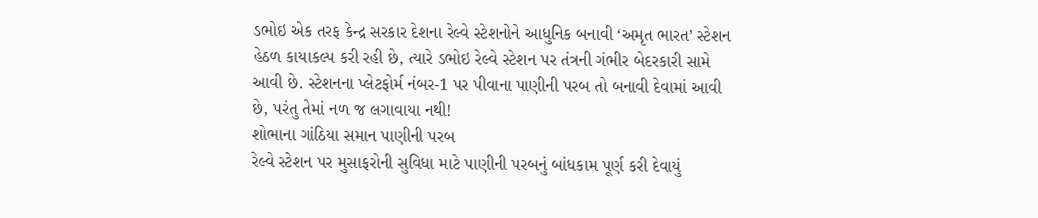ડભોઇ એક તરફ કેન્દ્ર સરકાર દેશના રેલ્વે સ્ટેશનોને આધુનિક બનાવી ‘અમૃત ભારત’ સ્ટેશન હેઠળ કાયાકલ્પ કરી રહી છે, ત્યારે ડભોઇ રેલ્વે સ્ટેશન પર તંત્રની ગંભીર બેદરકારી સામે આવી છે. સ્ટેશનના પ્લેટફોર્મ નંબર-1 પર પીવાના પાણીની પરબ તો બનાવી દેવામાં આવી છે, પરંતુ તેમાં નળ જ લગાવાયા નથી!
શોભાના ગાંઠિયા સમાન પાણીની પરબ
રેલ્વે સ્ટેશન પર મુસાફરોની સુવિધા માટે પાણીની પરબનું બાંધકામ પૂર્ણ કરી દેવાયું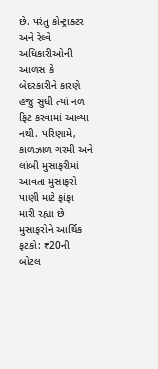છે. પરંતુ કોન્ટ્રાક્ટર અને રેલ્વે અધિકારીઓની આળસ કે બેદરકારીને કારણે હજુ સુધી ત્યાં નળ ફિટ કરવામાં આવ્યા નથી. પરિણામે, કાળઝાળ ગરમી અને લાંબી મુસાફરીમાં આવતા મુસાફરો પાણી માટે ફાંફા મારી રહ્યા છે મુસાફરોને આર્થિક ફટકો: ₹20ની બોટલ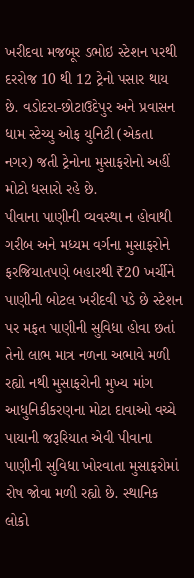ખરીદવા મજબૂર ડભોઇ સ્ટેશન પરથી દરરોજ 10 થી 12 ટ્રેનો પસાર થાય છે. વડોદરા-છોટાઉદેપુર અને પ્રવાસન ધામ સ્ટેચ્યુ ઓફ યુનિટી (એકતા નગર) જતી ટ્રેનોના મુસાફરોનો અહીં મોટો ધસારો રહે છે.
પીવાના પાણીની વ્યવસ્થા ન હોવાથી ગરીબ અને મધ્યમ વર્ગના મુસાફરોને ફરજિયાતપણે બહારથી ₹20 ખર્ચીને પાણીની બોટલ ખરીદવી પડે છે સ્ટેશન પર મફત પાણીની સુવિધા હોવા છતાં તેનો લાભ માત્ર નળના અભાવે મળી રહ્યો નથી મુસાફરોની મુખ્ય માંગ આધુનિકીકરણના મોટા દાવાઓ વચ્ચે પાયાની જરૂરિયાત એવી પીવાના પાણીની સુવિધા ખોરવાતા મુસાફરોમાં રોષ જોવા મળી રહ્યો છે. સ્થાનિક લોકો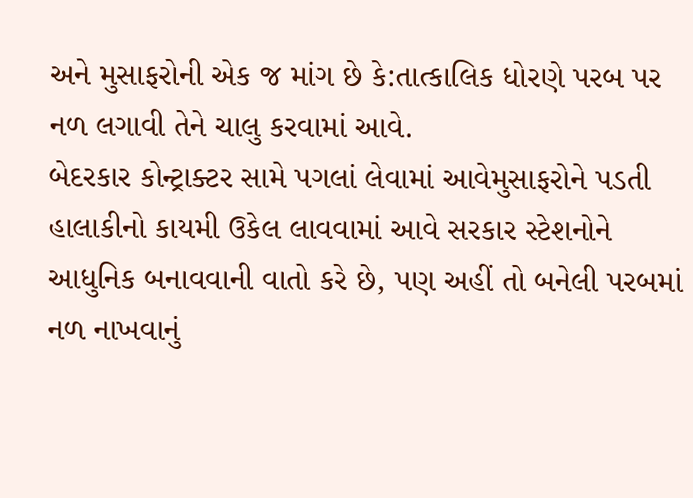અને મુસાફરોની એક જ માંગ છે કે:તાત્કાલિક ધોરણે પરબ પર નળ લગાવી તેને ચાલુ કરવામાં આવે.
બેદરકાર કોન્ટ્રાક્ટર સામે પગલાં લેવામાં આવેમુસાફરોને પડતી હાલાકીનો કાયમી ઉકેલ લાવવામાં આવે સરકાર સ્ટેશનોને આધુનિક બનાવવાની વાતો કરે છે, પણ અહીં તો બનેલી પરબમાં નળ નાખવાનું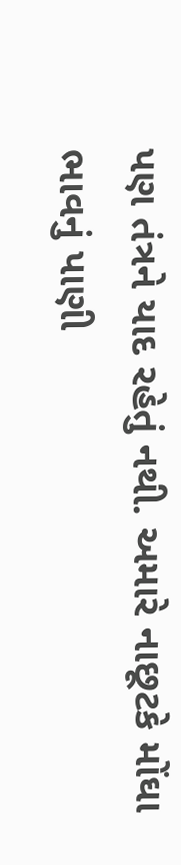પણ તંત્રને યાદ રહેતું નથી. અમારે નાછૂટકે મોંઘા ભાવનું પાણી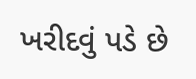ખરીદવું પડે છે